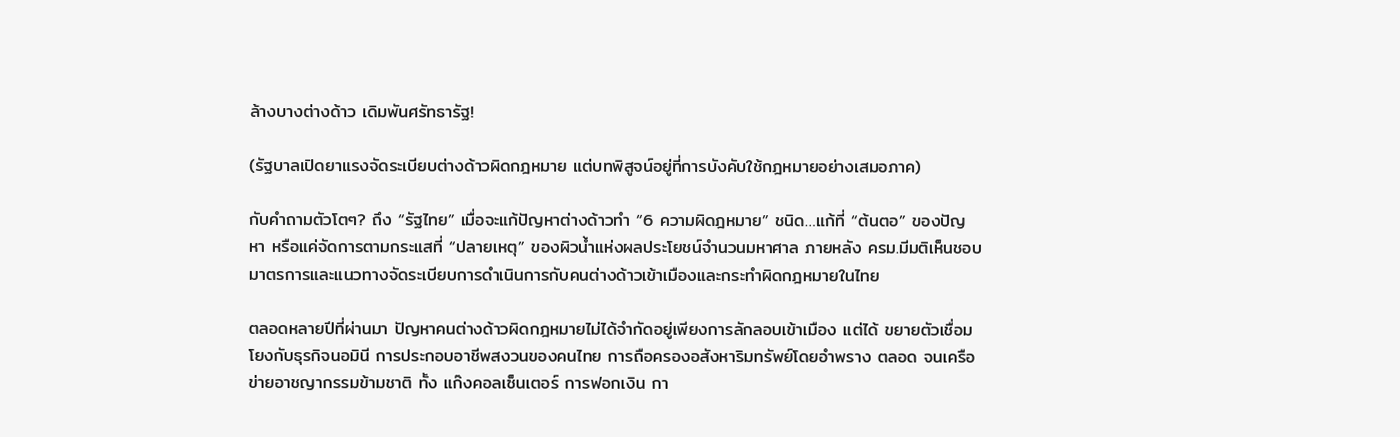ล้างบางต่างด้าว เดิมพันศรัทธารัฐ!

(รัฐบาลเปิดยาแรงจัดระเบียบต่างด้าวผิดกฎหมาย แต่บทพิสูจน์อยู่ที่การบังคับใช้กฎหมายอย่างเสมอภาค)

กับคำถามตัวโตๆ? ถึง “รัฐไทย” เมื่อจะแก้ปัญหาต่างด้าวทำ “6 ความผิดฎหมาย” ชนิด…แก้ที่ “ต้นตอ” ของปัญหา หรือแค่จัดการตามกระแสที่ “ปลายเหตุ” ของผิวน้ำแห่งผลประโยชน์จำนวนมหาศาล ภายหลัง ครม.มีมติเห็นชอบมาตรการและแนวทางจัดระเบียบการดำเนินการกับคนต่างด้าวเข้าเมืองและกระทำผิดกฎหมายในไทย

ตลอดหลายปีที่ผ่านมา ปัญหาคนต่างด้าวผิดกฎหมายไม่ได้จำกัดอยู่เพียงการลักลอบเข้าเมือง แต่ได้ ขยายตัวเชื่อมโยงกับธุรกิจนอมินี การประกอบอาชีพสงวนของคนไทย การถือครองอสังหาริมทรัพย์โดยอำพราง ตลอด จนเครือข่ายอาชญากรรมข้ามชาติ ทั้ง แก๊งคอลเซ็นเตอร์ การฟอกเงิน กา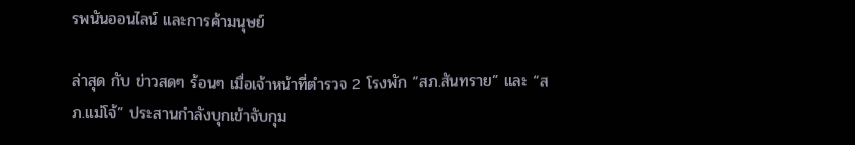รพนันออนไลน์ และการค้ามนุษย์

ล่าสุด กับ ข่าวสดๆ ร้อนๆ เมื่อเจ้าหน้าที่ตำรวจ 2 โรงพัก “สภ.สันทราย” และ “สภ.แม่โจ้” ประสานกำลังบุกเข้าจับกุม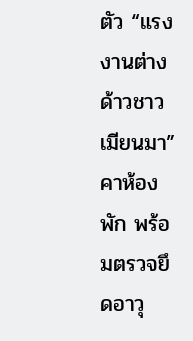ตัว “แรงงานต่างด้าวชาวเมียนมา” คาห้องพัก พร้อมตรวจยึดอาวุ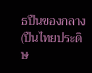ธปืนของกลาง (ปืนไทยประดิษ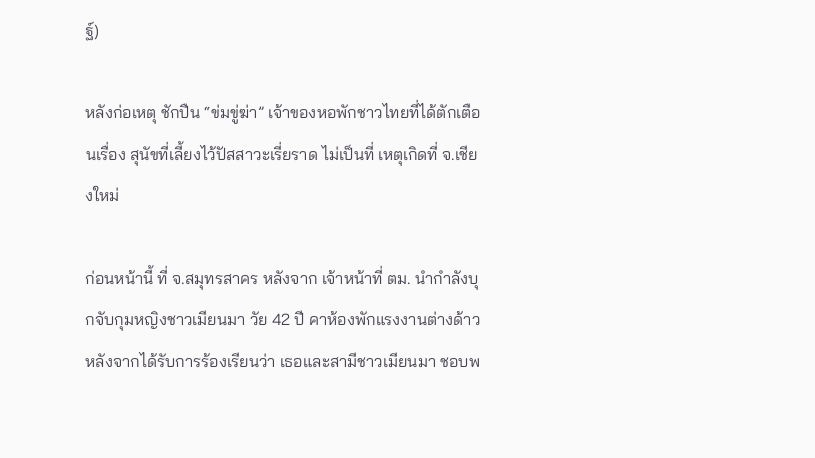ฐ์)

หลังก่อเหตุ ชักปืน “ข่มขู่ฆ่า” เจ้าของหอพักชาวไทยที่ได้ตักเตือนเรื่อง สุนัขที่เลี้ยงไว้ปัสสาวะเรี่ยราด ไม่เป็นที่ เหตุเกิดที่ จ.เชียงใหม่

ก่อนหน้านี้ ที่ จ.สมุทรสาคร หลังจาก เจ้าหน้าที่ ตม. นำกำลังบุกจับกุมหญิงชาวเมียนมา วัย 42 ปี คาห้องพักแรงงานต่างด้าว หลังจากได้รับการร้องเรียนว่า เธอและสามีชาวเมียนมา ชอบพ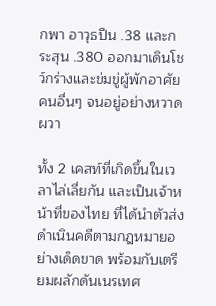กพา อาวุธปืน .38 และกระสุน .380 ออกมาเดินโชว์กร่างและข่มขู่ผู้พักอาศัยคนอื่นๆ จนอยู่อย่างหวาดผวา

ทั้ง 2 เคสท์ที่เกิดขึ้นในเวลาไล่เลี่ยกัน และเป็นเจ้าหน้าที่ของไทย ที่ได้นำตัวส่งดำเนินคดีตามกฎหมายอย่างเด็ดขาด พร้อมกับเตรียมผลักดันเนรเทศ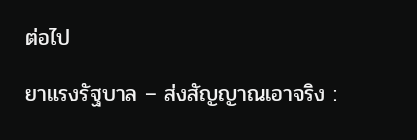ต่อไป

ยาแรงรัฐบาล – ส่งสัญญาณเอาจริง :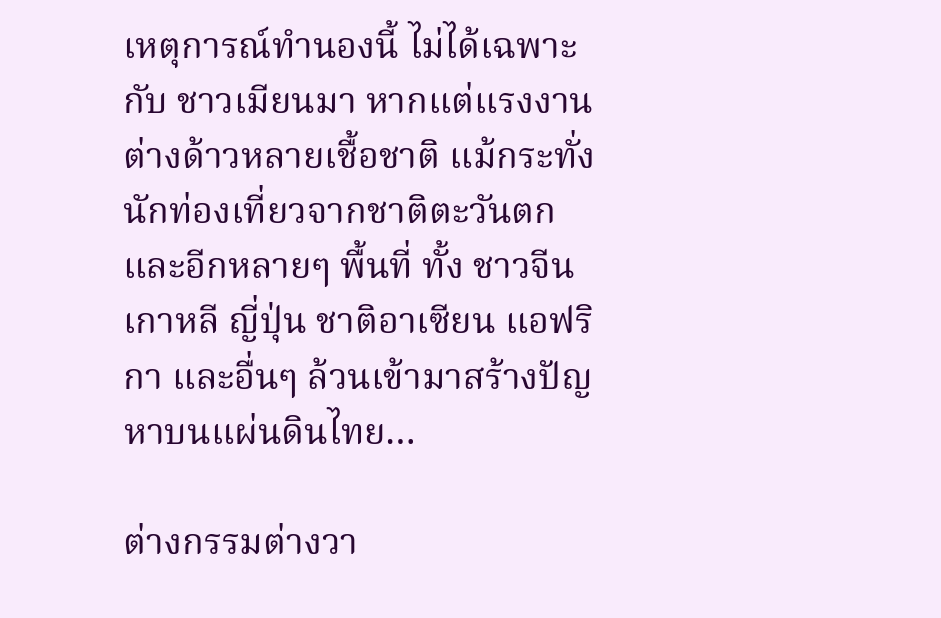เหตุการณ์ทำนองนี้ ไม่ได้เฉพาะกับ ชาวเมียนมา หากแต่แรงงานต่างด้าวหลายเชื้อชาติ แม้กระทั่ง นักท่องเที่ยวจากชาติตะวันตกและอีกหลายๆ พื้นที่ ทั้ง ชาวจีน เกาหลี ญี่ปุ่น ชาติอาเซียน แอฟริกา และอื่นๆ ล้วนเข้ามาสร้างปัญหาบนแผ่นดินไทย…

ต่างกรรมต่างวา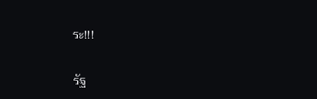ระ!!!

รัฐ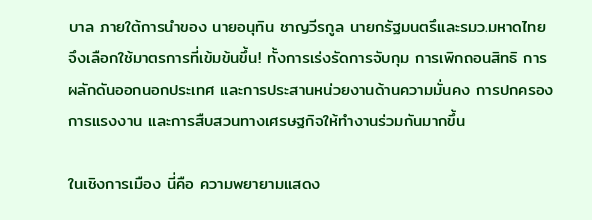บาล ภายใต้การนำของ นายอนุทิน ชาญวีรกูล นายกรัฐมนตรึและรมว.มหาดไทย จึงเลือกใช้มาตรการที่เข้มข้นขึ้น! ทั้งการเร่งรัดการจับกุม การเพิกถอนสิทธิ การผลักดันออกนอกประเทศ และการประสานหน่วยงานด้านความมั่นคง การปกครอง การแรงงาน และการสืบสวนทางเศรษฐกิจให้ทำงานร่วมกันมากขึ้น

ในเชิงการเมือง นี่คือ ความพยายามแสดง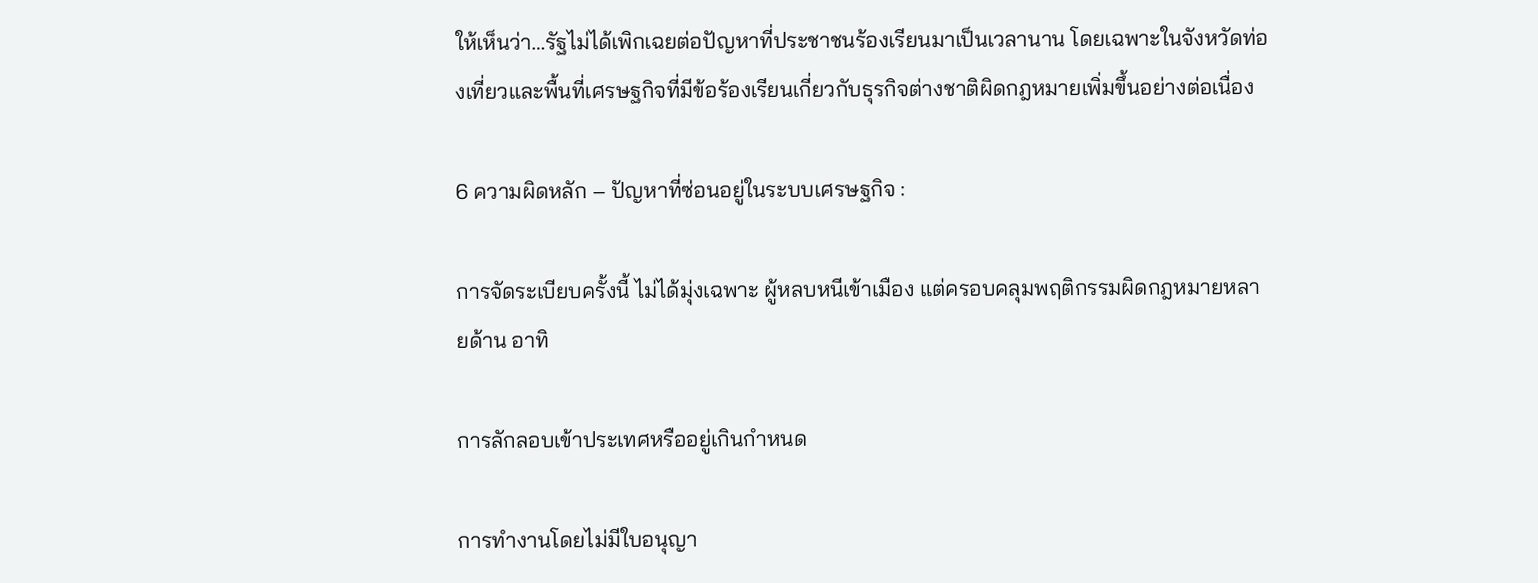ให้เห็นว่า…รัฐไม่ได้เพิกเฉยต่อปัญหาที่ประชาชนร้องเรียนมาเป็นเวลานาน โดยเฉพาะในจังหวัดท่องเที่ยวและพื้นที่เศรษฐกิจที่มีข้อร้องเรียนเกี่ยวกับธุรกิจต่างชาติผิดกฎหมายเพิ่มขึ้นอย่างต่อเนื่อง

6 ความผิดหลัก – ปัญหาที่ซ่อนอยู่ในระบบเศรษฐกิจ :

การจัดระเบียบครั้งนี้ ไม่ได้มุ่งเฉพาะ ผู้หลบหนีเข้าเมือง แต่ครอบคลุมพฤติกรรมผิดกฎหมายหลายด้าน อาทิ

การลักลอบเข้าประเทศหรืออยู่เกินกำหนด

การทำงานโดยไม่มีใบอนุญา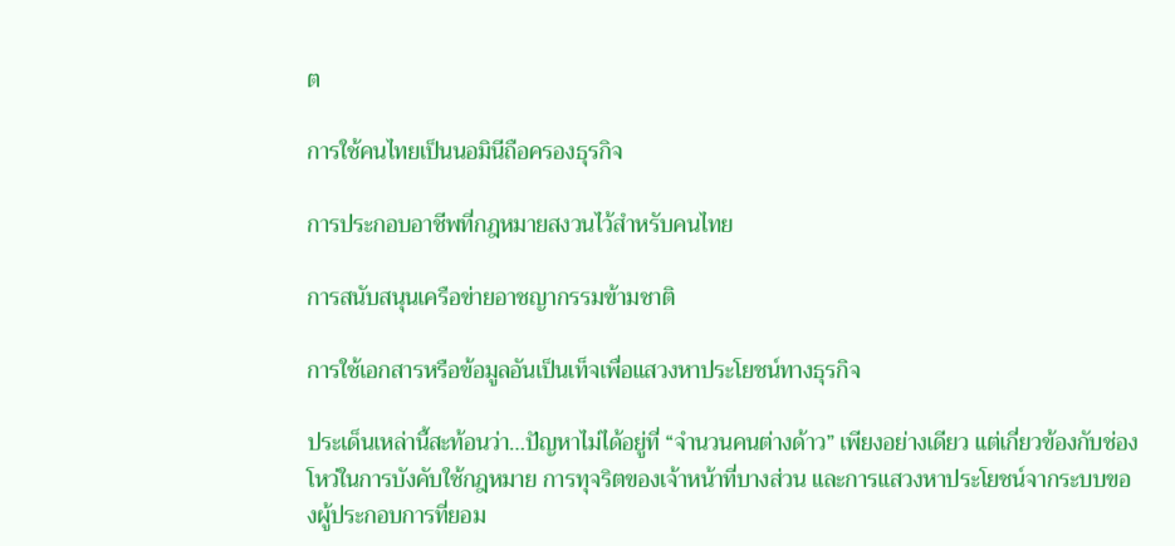ต

การใช้คนไทยเป็นนอมินีถือครองธุรกิจ

การประกอบอาชีพที่กฎหมายสงวนไว้สำหรับคนไทย

การสนับสนุนเครือข่ายอาชญากรรมข้ามชาติ

การใช้เอกสารหรือข้อมูลอันเป็นเท็จเพื่อแสวงหาประโยชน์ทางธุรกิจ

ประเด็นเหล่านี้สะท้อนว่า…ปัญหาไม่ได้อยู่ที่ “จำนวนคนต่างด้าว” เพียงอย่างเดียว แต่เกี่ยวข้องกับช่องโหว่ในการบังคับใช้กฎหมาย การทุจริตของเจ้าหน้าที่บางส่วน และการแสวงหาประโยชน์จากระบบของผู้ประกอบการที่ยอม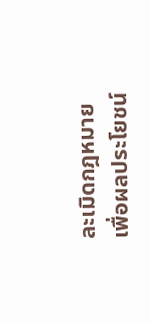ละเมิดกฎหมายเพื่อผลประโยชน์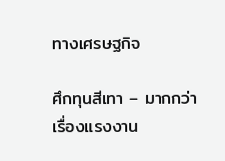ทางเศรษฐกิจ

ศึกทุนสีเทา – มากกว่าเรื่องแรงงาน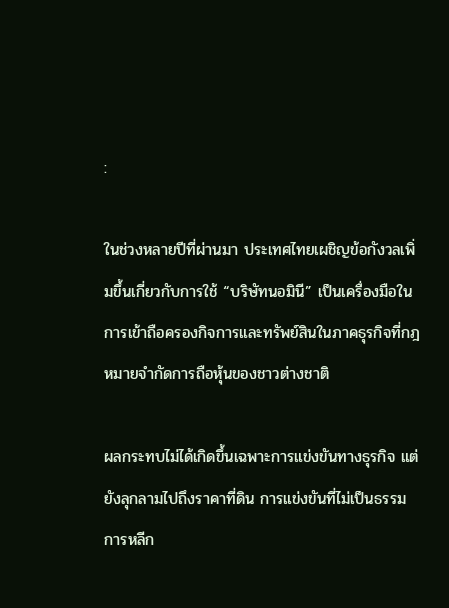:

ในช่วงหลายปีที่ผ่านมา ประเทศไทยเผชิญข้อกังวลเพิ่มขึ้นเกี่ยวกับการใช้ “บริษัทนอมินี” เป็นเครื่องมือในการเข้าถือครองกิจการและทรัพย์สินในภาคธุรกิจที่กฎหมายจำกัดการถือหุ้นของชาวต่างชาติ

ผลกระทบไม่ได้เกิดขึ้นเฉพาะการแข่งขันทางธุรกิจ แต่ยังลุกลามไปถึงราคาที่ดิน การแข่งขันที่ไม่เป็นธรรม การหลีก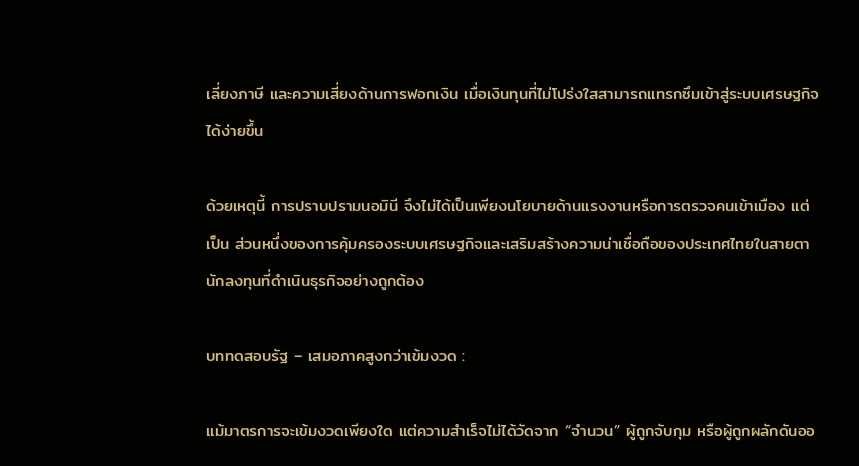เลี่ยงภาษี และความเสี่ยงด้านการฟอกเงิน เมื่อเงินทุนที่ไม่โปร่งใสสามารถแทรกซึมเข้าสู่ระบบเศรษฐกิจได้ง่ายขึ้น

ด้วยเหตุนี้ การปราบปรามนอมินี จึงไม่ได้เป็นเพียงนโยบายด้านแรงงานหรือการตรวจคนเข้าเมือง แต่เป็น ส่วนหนึ่งของการคุ้มครองระบบเศรษฐกิจและเสริมสร้างความน่าเชื่อถือของประเทศไทยในสายตานักลงทุนที่ดำเนินธุรกิจอย่างถูกต้อง

บททดสอบรัฐ – เสมอภาคสูงกว่าเข้มงวด :

แม้มาตรการจะเข้มงวดเพียงใด แต่ความสำเร็จไม่ได้วัดจาก “จำนวน” ผู้ถูกจับกุม หรือผู้ถูกผลักดันออ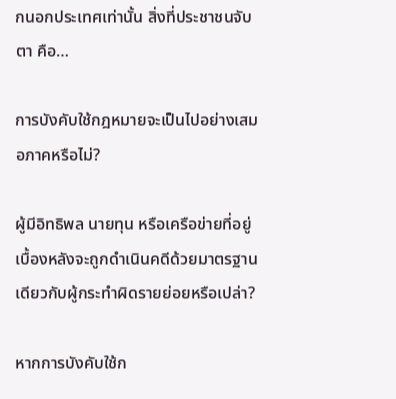กนอกประเทศเท่านั้น สิ่งที่ประชาชนจับตา คือ…

การบังคับใช้กฎหมายจะเป็นไปอย่างเสมอภาคหรือไม่?

ผู้มีอิทธิพล นายทุน หรือเครือข่ายที่อยู่เบื้องหลังจะถูกดำเนินคดีด้วยมาตรฐานเดียวกับผู้กระทำผิดรายย่อยหรือเปล่า?

หากการบังคับใช้ก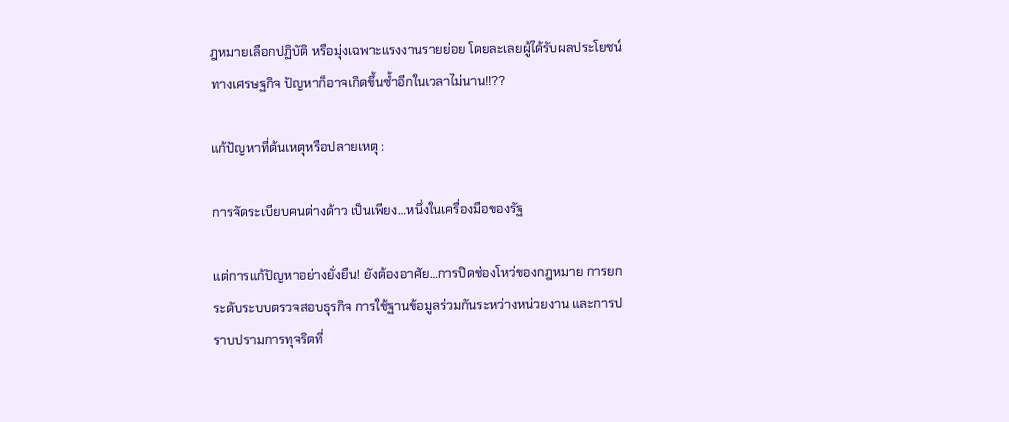ฎหมายเลือกปฏิบัติ หรือมุ่งเฉพาะแรงงานรายย่อย โดยละเลยผู้ได้รับผลประโยชน์ทางเศรษฐกิจ ปัญหาก็อาจเกิดขึ้นซ้ำอีกในเวลาไม่นาน!!??

แก้ปัญหาที่ต้นเหตุหรือปลายเหตุ :

การจัดระเบียบคนต่างด้าว เป็นเพียง…หนึ่งในเครื่องมือของรัฐ

แต่การแก้ปัญหาอย่างยั่งยืน! ยังต้องอาศัย…การปิดช่องโหว่ของกฎหมาย การยกระดับระบบตรวจสอบธุรกิจ การใช้ฐานข้อมูลร่วมกันระหว่างหน่วยงาน และการปราบปรามการทุจริตที่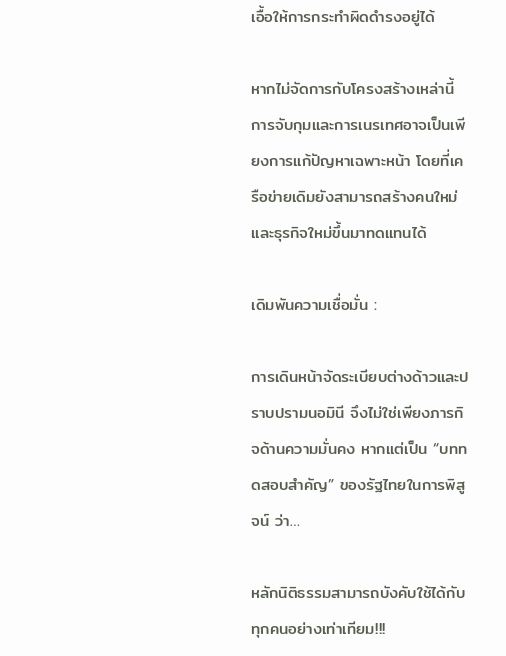เอื้อให้การกระทำผิดดำรงอยู่ได้

หากไม่จัดการกับโครงสร้างเหล่านี้ การจับกุมและการเนรเทศอาจเป็นเพียงการแก้ปัญหาเฉพาะหน้า โดยที่เครือข่ายเดิมยังสามารถสร้างคนใหม่และธุรกิจใหม่ขึ้นมาทดแทนได้

เดิมพันความเชื่อมั่น :

การเดินหน้าจัดระเบียบต่างด้าวและปราบปรามนอมินี จึงไม่ใช่เพียงภารกิจด้านความมั่นคง หากแต่เป็น “บททดสอบสำคัญ” ของรัฐไทยในการพิสูจน์ ว่า…

หลักนิติธรรมสามารถบังคับใช้ได้กับทุกคนอย่างเท่าเทียม!!!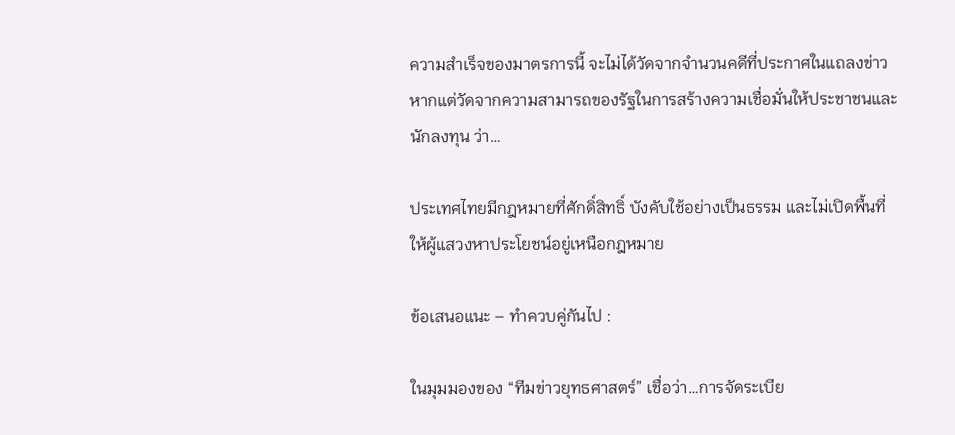ความสำเร็จของมาตรการนี้ จะไม่ได้วัดจากจำนวนคดีที่ประกาศในแถลงข่าว หากแต่วัดจากความสามารถของรัฐในการสร้างความเชื่อมั่นให้ประชาชนและนักลงทุน ว่า…

ประเทศไทยมีกฎหมายที่ศักดิ์สิทธิ์ บังคับใช้อย่างเป็นธรรม และไม่เปิดพื้นที่ให้ผู้แสวงหาประโยชน์อยู่เหนือกฎหมาย

ข้อเสนอแนะ – ทำควบคู่กันไป :

ในมุมมองของ “ทีมข่าวยุทธศาสตร์” เชื่อว่า…การจัดระเบีย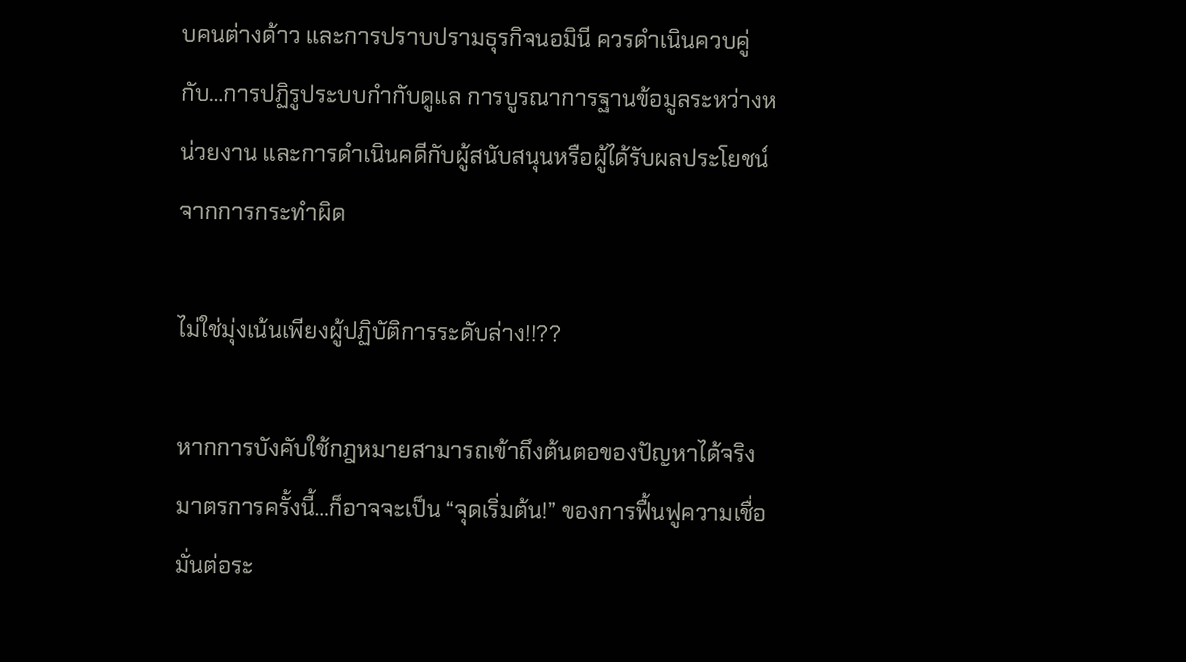บคนต่างด้าว และการปราบปรามธุรกิจนอมินี ควรดำเนินควบคู่กับ…การปฏิรูประบบกำกับดูแล การบูรณาการฐานข้อมูลระหว่างหน่วยงาน และการดำเนินคดีกับผู้สนับสนุนหรือผู้ได้รับผลประโยชน์จากการกระทำผิด

ไม่ใช่มุ่งเน้นเพียงผู้ปฏิบัติการระดับล่าง!!??

หากการบังคับใช้กฎหมายสามารถเข้าถึงต้นตอของปัญหาได้จริง มาตรการครั้งนี้…ก็อาจจะเป็น “จุดเริ่มต้น!” ของการฟื้นฟูความเชื่อมั่นต่อระ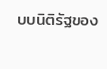บบนิติรัฐของ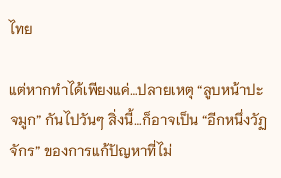ไทย

แต่หากทำได้เพียงแค่…ปลายเหตุ “ลูบหน้าปะจมูก” กันไปวันๆ สิ่งนี้…ก็อาจเป็น “อีกหนึ่งวัฏจักร” ของการแก้ปัญหาที่ไม่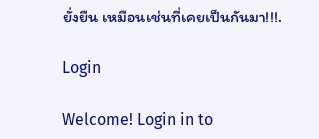ยั่งยืน เหมือนเช่นที่เคยเป็นกันมา!!!.

Login

Welcome! Login in to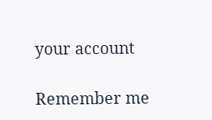your account

Remember me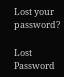Lost your password?

Lost Password